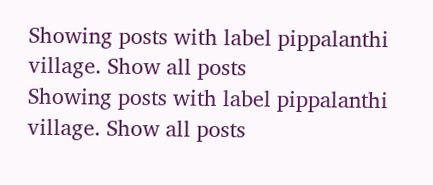Showing posts with label pippalanthi village. Show all posts
Showing posts with label pippalanthi village. Show all posts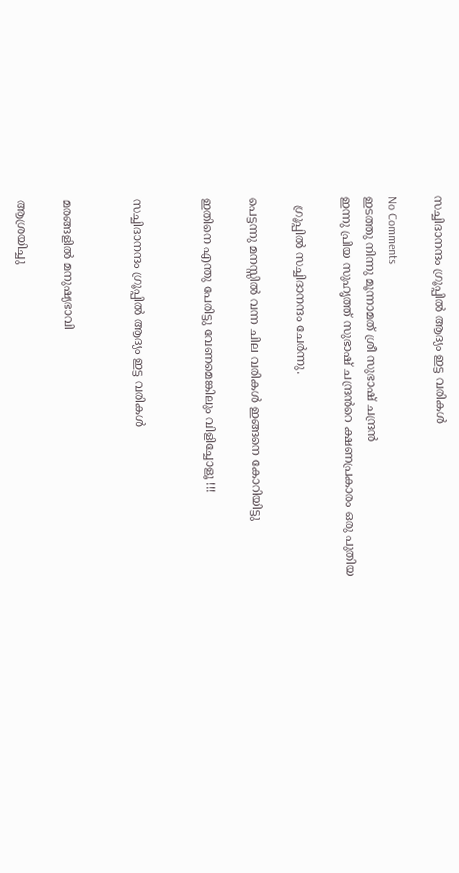സച്ചിദാനന്ദം ഗ്രൂപ്പിൽ ആദ്യം ഇട്ട വരികൾ

No Comments
ഇടത്തു നിന്നു മൂന്നാമത് ശ്രീ സുഭാഷ്‌ ചന്ദ്രൻ
ഇന്നു പ്രിയ സുഹൃത്ത് സുഭാഷ്‌ ചന്ദ്രൻറെ ക്ഷണപ്രകാരം ഒരു പുതിയ

  ഗ്രൂപ്പിൽ സച്ചിദാനന്ദം ചേർന്നു.

പെട്ടന്നു മനസ്സിൽ വന്ന ചില വരികൾ ഇങ്ങനെ കോറിയിട്ടു

ഇതിനെ എന്തു പേരിട്ടു വേണമെങ്കിലും വിളിച്ചോളൂ !!!


സച്ചിദാനന്ദം ഗ്രൂപ്പിൽ ആദ്യം ഇട്ട വരികൾ


മരങ്ങളിൽ മനുഷ്യഭാവി

ആശ്രയിച്ചു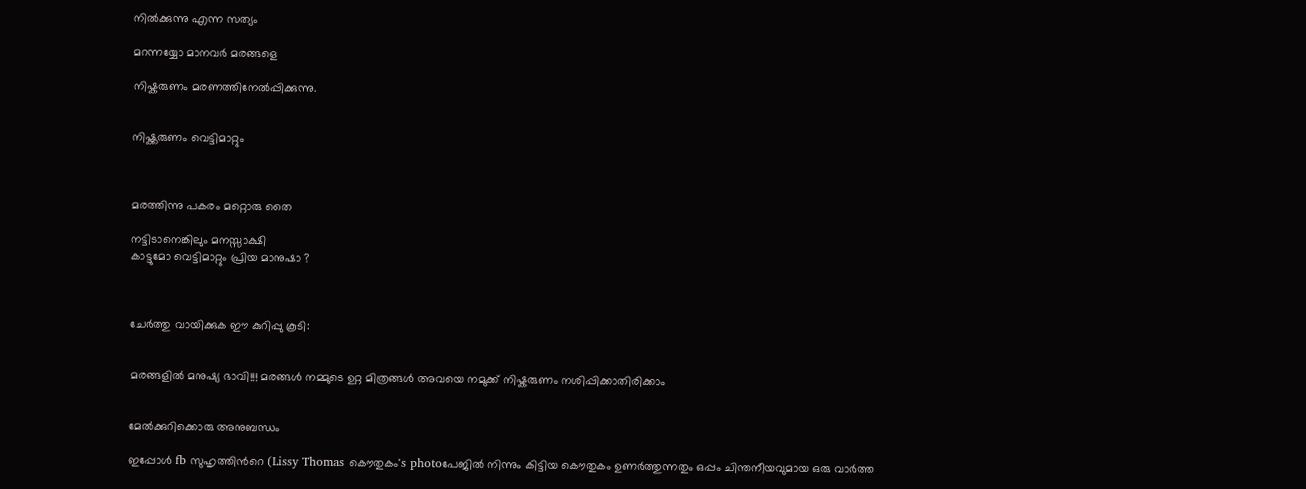നിൽക്കുന്നു എന്ന സത്യം

മറന്നയ്യോ മാനവർ മരങ്ങളെ

നിഷ്കരുണം മരണത്തിനേൽപ്പിക്കുന്നു.


നിഷ്ക്കരുണം വെട്ടിമാറ്റും



മരത്തിന്നു പകരം മറ്റൊരു തൈ

നട്ടിടാനെങ്കിലും മനസ്സാക്ഷി
കാട്ടുമോ വെട്ടിമാറ്റും പ്രിയ മാനുഷാ ?



ചേർത്തു വായിക്കുക ഈ കുറിപ്പു കൂടി:


മരങ്ങളില്‍ മനുഷ്യ ഭാവി!!! മരങ്ങള്‍ നമ്മുടെ ഉറ്റ മിത്രങ്ങള്‍ അവയെ നമുക്ക് നിഷ്കരുണം നശിപ്പിക്കാതിരിക്കാം


മേൽക്കുറിക്കൊരു അനുബന്ധം

ഇപ്പോൾ fb സുഹൃത്തിൻറെ (Lissy Thomas കൌതുകം's photoപേജിൽ നിന്നും കിട്ടിയ കൌതുകം ഉണർത്തുന്നതും ഒപ്പം ചിന്തനീയവുമായ ഒരു വാർത്ത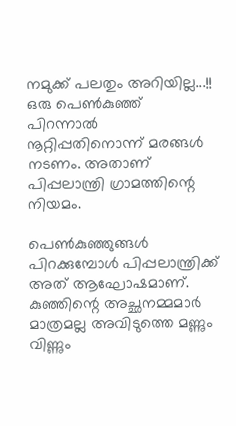നമുക്ക് പലതും അറിയില്ല...!!
ഒരു പെണ്‍കുഞ്ഞ് പിറന്നാല്‍ നൂറ്റിപ്പതിനൊന്ന് മരങ്ങള്‍ നടണം. അതാണ് പിപ്പലാന്ത്രി ഗ്രാമത്തിന്റെ നിയമം.

പെണ്‍കുഞ്ഞുങ്ങള്‍ പിറക്കുമ്പോള്‍ പിപ്പലാന്ത്രിക്ക് അത് ആഘോഷമാണ്. കുഞ്ഞിന്റെ അച്ഛനമ്മമാര്‍ മാത്രമല്ല അവിടുത്തെ മണ്ണും വിണ്ണും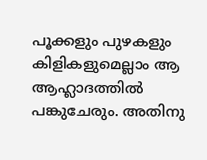പൂക്കളും പുഴകളും കിളികളുമെല്ലാം ആ ആഹ്ലാദത്തില്‍ പങ്കുചേരും. അതിനു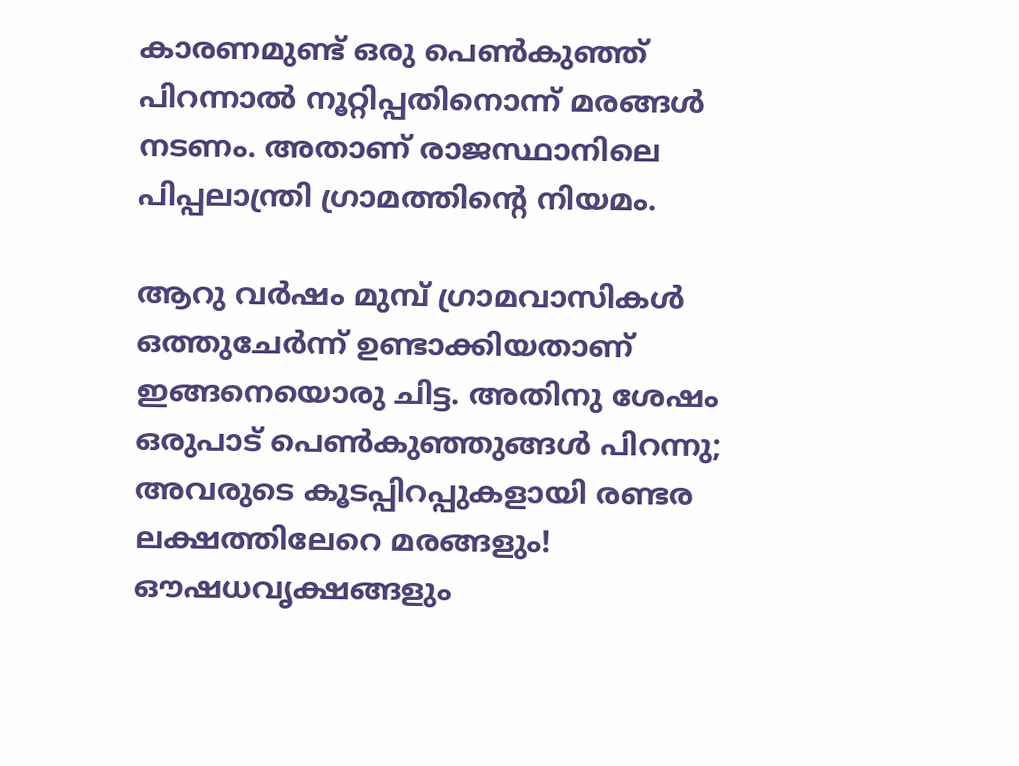കാരണമുണ്ട് ഒരു പെണ്‍കുഞ്ഞ് പിറന്നാല്‍ നൂറ്റിപ്പതിനൊന്ന് മരങ്ങള്‍ നടണം. അതാണ് രാജസ്ഥാനിലെ പിപ്പലാന്ത്രി ഗ്രാമത്തിന്റെ നിയമം.

ആറു വര്‍ഷം മുമ്പ് ഗ്രാമവാസികള്‍ ഒത്തുചേര്‍ന്ന് ഉണ്ടാക്കിയതാണ് ഇങ്ങനെയൊരു ചിട്ട. അതിനു ശേഷം ഒരുപാട് പെണ്‍കുഞ്ഞുങ്ങള്‍ പിറന്നു; അവരുടെ കൂടപ്പിറപ്പുകളായി രണ്ടര ലക്ഷത്തിലേറെ മരങ്ങളും! ഔഷധവൃക്ഷങ്ങളും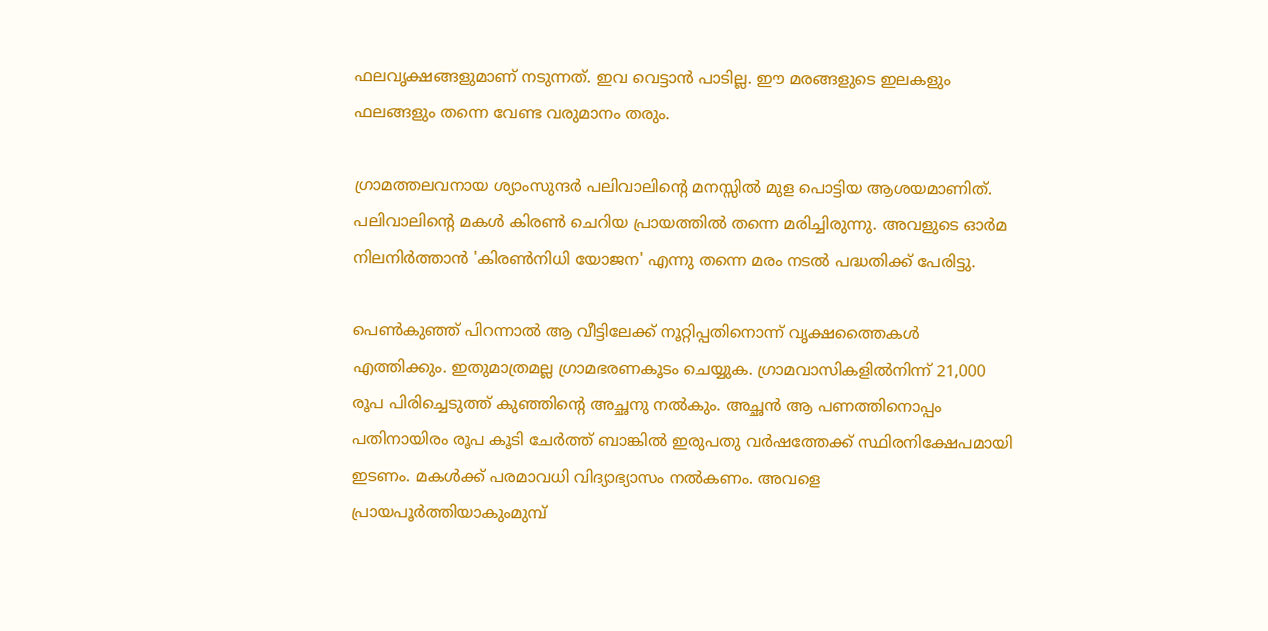ഫലവൃക്ഷങ്ങളുമാണ് നടുന്നത്. ഇവ വെട്ടാന്‍ പാടില്ല. ഈ മരങ്ങളുടെ ഇലകളും ഫലങ്ങളും തന്നെ വേണ്ട വരുമാനം തരും.

ഗ്രാമത്തലവനായ ശ്യാംസുന്ദര്‍ പലിവാലിന്റെ മനസ്സില്‍ മുള പൊട്ടിയ ആശയമാണിത്. പലിവാലിന്റെ മകള്‍ കിരണ്‍ ചെറിയ പ്രായത്തില്‍ തന്നെ മരിച്ചിരുന്നു. അവളുടെ ഓര്‍മ നിലനിര്‍ത്താന്‍ 'കിരണ്‍നിധി യോജന' എന്നു തന്നെ മരം നടല്‍ പദ്ധതിക്ക് പേരിട്ടു.

പെണ്‍കുഞ്ഞ് പിറന്നാല്‍ ആ വീട്ടിലേക്ക് നൂറ്റിപ്പതിനൊന്ന് വൃക്ഷത്തൈകള്‍ എത്തിക്കും. ഇതുമാത്രമല്ല ഗ്രാമഭരണകൂടം ചെയ്യുക. ഗ്രാമവാസികളില്‍നിന്ന് 21,000 രൂപ പിരിച്ചെടുത്ത് കുഞ്ഞിന്റെ അച്ഛനു നല്‍കും. അച്ഛന്‍ ആ പണത്തിനൊപ്പം പതിനായിരം രൂപ കൂടി ചേര്‍ത്ത് ബാങ്കില്‍ ഇരുപതു വര്‍ഷത്തേക്ക് സ്ഥിരനിക്ഷേപമായി ഇടണം. മകള്‍ക്ക് പരമാവധി വിദ്യാഭ്യാസം നല്‍കണം. അവളെ പ്രായപൂര്‍ത്തിയാകുംമുമ്പ്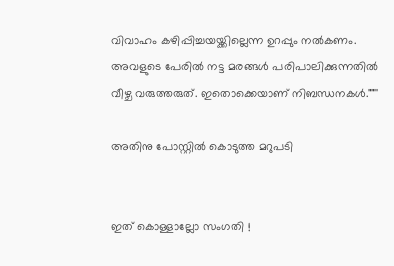വിവാഹം കഴിപ്പിച്ചയയ്ക്കില്ലെന്ന ഉറപ്പും നല്‍കണം. അവളുടെ പേരില്‍ നട്ട മരങ്ങള്‍ പരിപാലിക്കുന്നതില്‍ വീഴ്ച വരുത്തരുത്. ഇതൊക്കെയാണ് നിബന്ധനകള്‍.""''

അതിനു പോസ്റ്റിൽ കൊടുത്ത മറുപടി


ഇത് കൊള്ളാല്ലോ സംഗതി !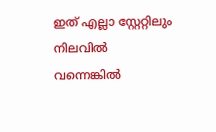ഇത് എല്ലാ സ്റ്റേറ്റിലും  നിലവിൽ
വന്നെങ്കിൽ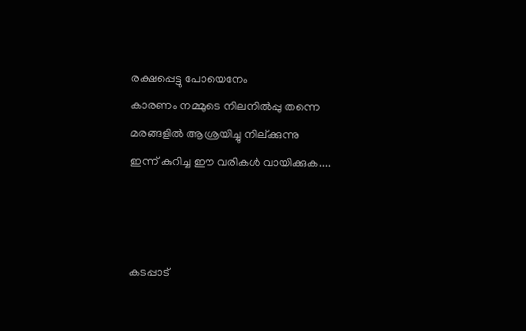രക്ഷപ്പെട്ടു പോയെനേം
കാരണം നമ്മുടെ നിലനിൽപ്പു തന്നെ
മരങ്ങളിൽ ആശ്രയിച്ചു നില്ക്കുന്നു
ഇന്ന് കുറിച്ച ഈ വരികൾ വായിക്കുക....



കടപ്പാട്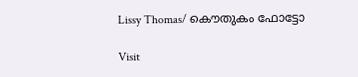Lissy Thomas/ കൌതുകം ഫോട്ടോ

Visit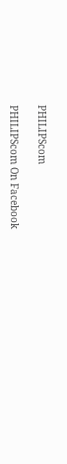PHILIPScom

PHILIPScom On Facebook